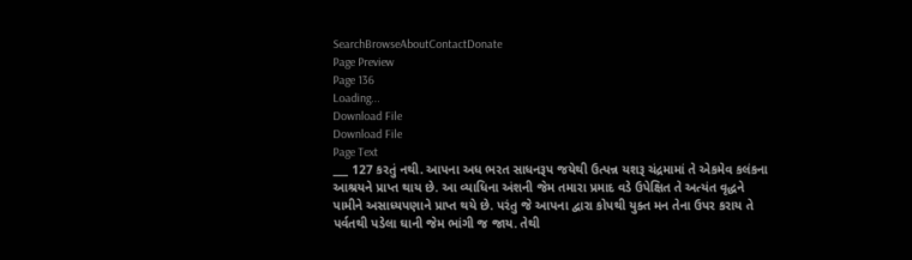SearchBrowseAboutContactDonate
Page Preview
Page 136
Loading...
Download File
Download File
Page Text
___ 127 કરતું નથી. આપના અધ ભરત સાધનરૂપ જયેથી ઉત્પન્ન યશરૂ ચંદ્રમામાં તે એકમેવ કલંકના આશ્રયને પ્રાપ્ત થાય છે. આ વ્યાધિના અંશની જેમ તમારા પ્રમાદ વડે ઉપેક્ષિત તે અત્યંત વૃદ્ધને પામીને અસાધ્યપણાને પ્રાપ્ત થયે છે. પરંતુ જે આપના દ્વારા કોપથી યુક્ત મન તેના ઉપર કરાય તે પર્વતથી પડેલા ઘાની જેમ ભાંગી જ જાય. તેથી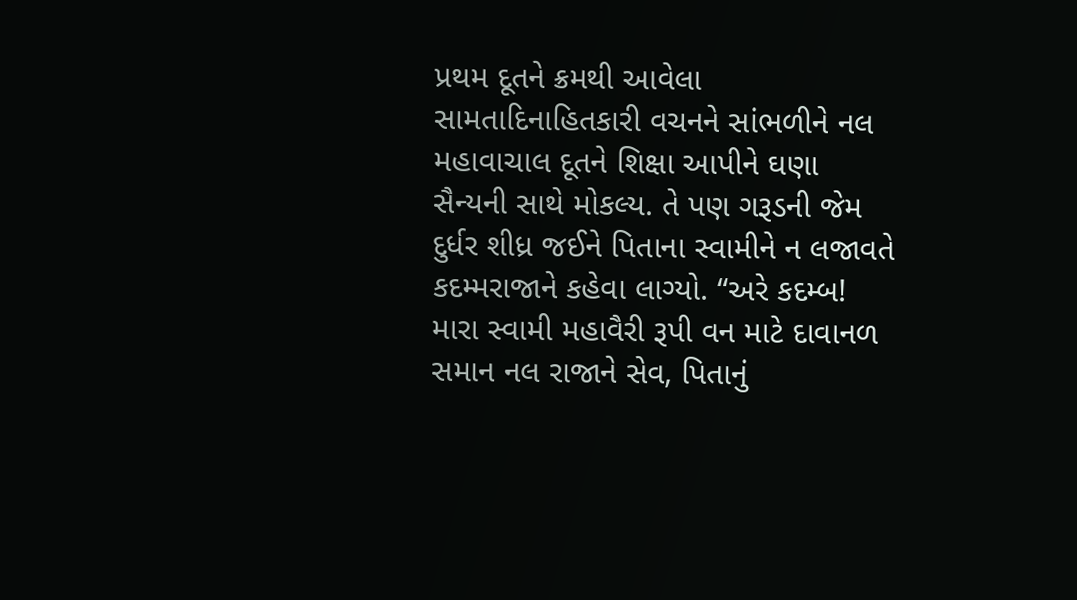પ્રથમ દૂતને ક્રમથી આવેલા સામતાદિનાહિતકારી વચનને સાંભળીને નલ મહાવાચાલ દૂતને શિક્ષા આપીને ઘણા સૈન્યની સાથે મોકલ્ય. તે પણ ગરૂડની જેમ દુર્ધર શીધ્ર જઈને પિતાના સ્વામીને ન લજાવતે કદમ્મરાજાને કહેવા લાગ્યો. “અરે કદમ્બ! મારા સ્વામી મહાવૈરી રૂપી વન માટે દાવાનળ સમાન નલ રાજાને સેવ, પિતાનું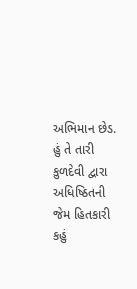અભિમાન છેડ. હું તે તારી કુળદેવી દ્વારા અધિષ્ઠિતની જેમ હિતકારી કહું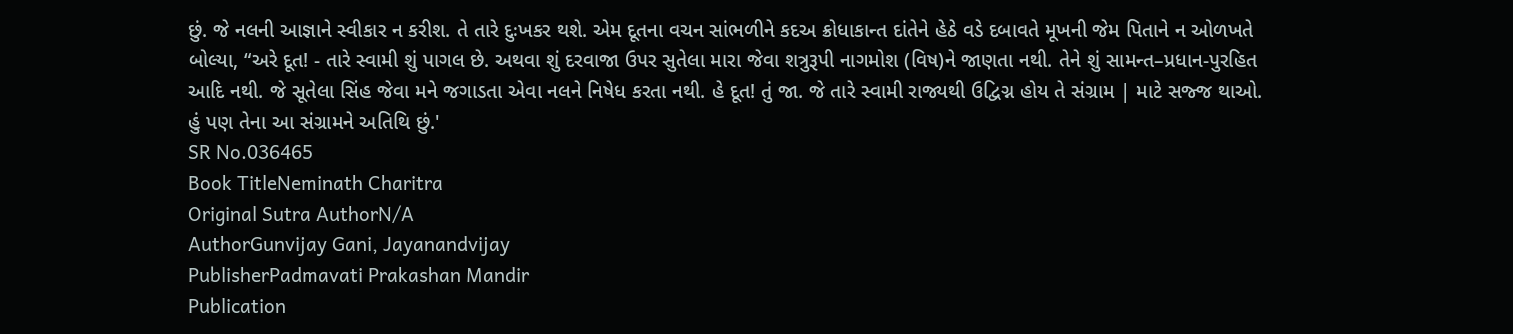છું. જે નલની આજ્ઞાને સ્વીકાર ન કરીશ. તે તારે દુઃખકર થશે. એમ દૂતના વચન સાંભળીને કદઅ ક્રોધાકાન્ત દાંતેને હેઠે વડે દબાવતે મૂખની જેમ પિતાને ન ઓળખતે બોલ્યા, “અરે દૂત! - તારે સ્વામી શું પાગલ છે. અથવા શું દરવાજા ઉપર સુતેલા મારા જેવા શત્રુરૂપી નાગમોશ (વિષ)ને જાણતા નથી. તેને શું સામન્ત–પ્રધાન-પુરહિત આદિ નથી. જે સૂતેલા સિંહ જેવા મને જગાડતા એવા નલને નિષેધ કરતા નથી. હે દૂત! તું જા. જે તારે સ્વામી રાજ્યથી ઉદ્વિગ્ન હોય તે સંગ્રામ | માટે સજ્જ થાઓ. હું પણ તેના આ સંગ્રામને અતિથિ છું.'
SR No.036465
Book TitleNeminath Charitra
Original Sutra AuthorN/A
AuthorGunvijay Gani, Jayanandvijay
PublisherPadmavati Prakashan Mandir
Publication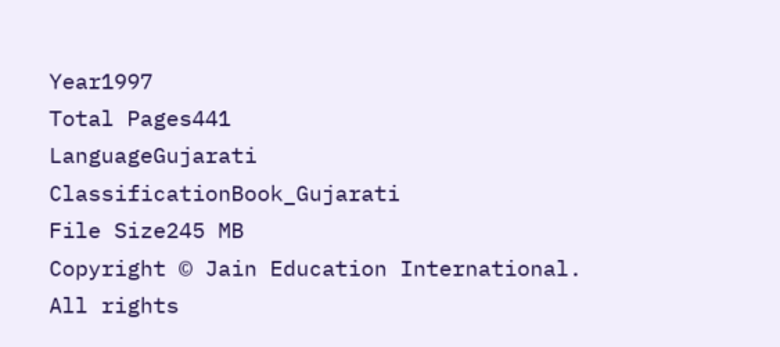Year1997
Total Pages441
LanguageGujarati
ClassificationBook_Gujarati
File Size245 MB
Copyright © Jain Education International. All rights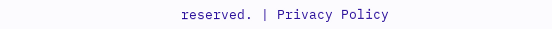reserved. | Privacy Policy